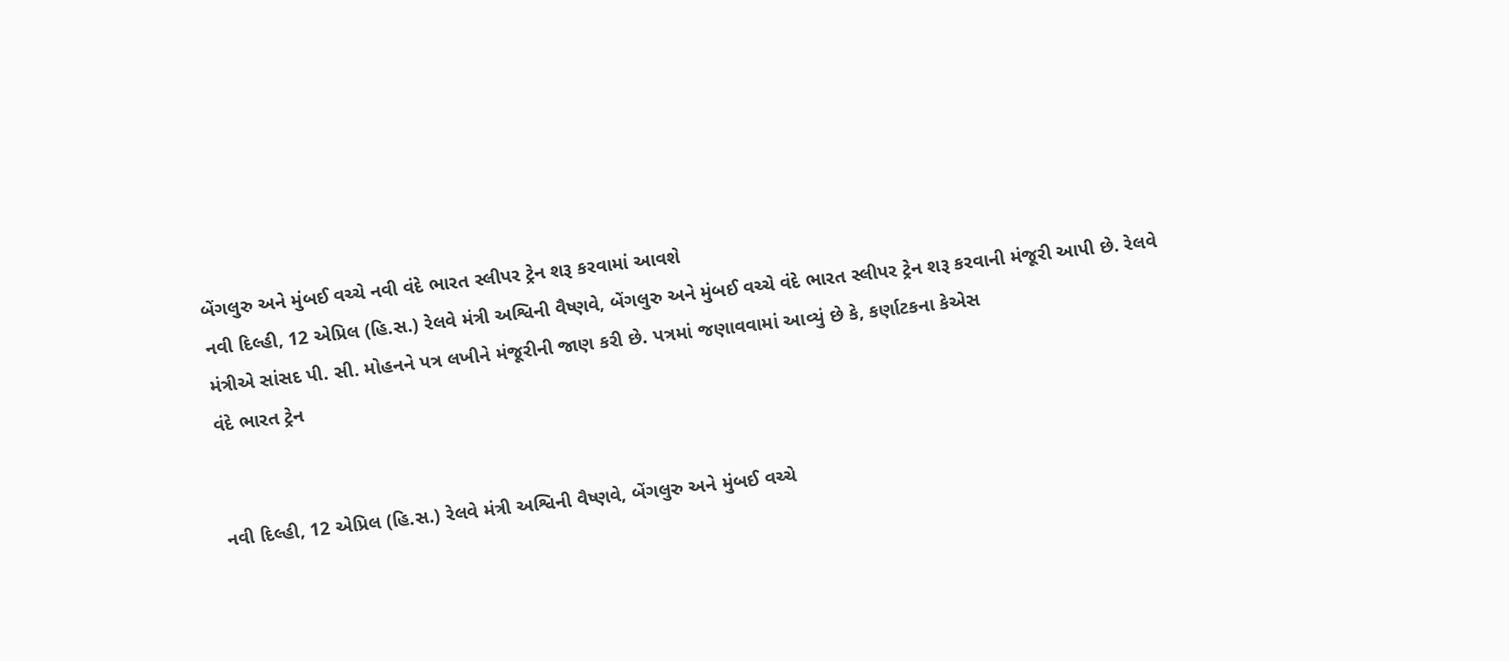બેંગલુરુ અને મુંબઈ વચ્ચે નવી વંદે ભારત સ્લીપર ટ્રેન શરૂ કરવામાં આવશે
નવી દિલ્હી, 12 એપ્રિલ (હિ.સ.) રેલવે મંત્રી અશ્વિની વૈષ્ણવે, બેંગલુરુ અને મુંબઈ વચ્ચે વંદે ભારત સ્લીપર ટ્રેન શરૂ કરવાની મંજૂરી આપી છે. રેલવે મંત્રીએ સાંસદ પી. સી. મોહનને પત્ર લખીને મંજૂરીની જાણ કરી છે. પત્રમાં જણાવવામાં આવ્યું છે કે, કર્ણાટકના કેએસ
વંદે ભારત ટ્રેન


નવી દિલ્હી, 12 એપ્રિલ (હિ.સ.) રેલવે મંત્રી અશ્વિની વૈષ્ણવે, બેંગલુરુ અને મુંબઈ વચ્ચે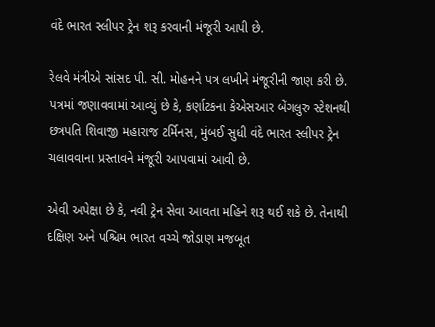વંદે ભારત સ્લીપર ટ્રેન શરૂ કરવાની મંજૂરી આપી છે.

રેલવે મંત્રીએ સાંસદ પી. સી. મોહનને પત્ર લખીને મંજૂરીની જાણ કરી છે. પત્રમાં જણાવવામાં આવ્યું છે કે, કર્ણાટકના કેએસઆર બેંગલુરુ સ્ટેશનથી છત્રપતિ શિવાજી મહારાજ ટર્મિનસ, મુંબઈ સુધી વંદે ભારત સ્લીપર ટ્રેન ચલાવવાના પ્રસ્તાવને મંજૂરી આપવામાં આવી છે.

એવી અપેક્ષા છે કે, નવી ટ્રેન સેવા આવતા મહિને શરૂ થઈ શકે છે. તેનાથી દક્ષિણ અને પશ્ચિમ ભારત વચ્ચે જોડાણ મજબૂત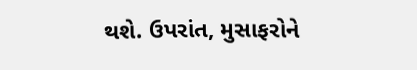થશે. ઉપરાંત, મુસાફરોને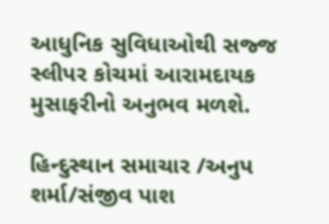આધુનિક સુવિધાઓથી સજ્જ સ્લીપર કોચમાં આરામદાયક મુસાફરીનો અનુભવ મળશે.

હિન્દુસ્થાન સમાચાર /અનુપ શર્મા/સંજીવ પાશ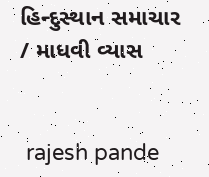હિન્દુસ્થાન સમાચાર / માધવી વ્યાસ


 rajesh pande